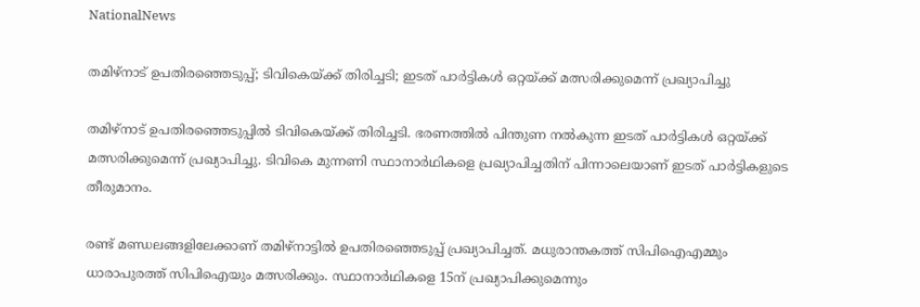NationalNews

തമിഴ്‌നാട് ഉപതിരഞ്ഞെടുപ്പ്; ടിവികെയ്ക്ക് തിരിച്ചടി; ഇടത് പാര്‍ട്ടികള്‍ ഒറ്റയ്ക്ക് മത്സരിക്കുമെന്ന് പ്രഖ്യാപിച്ചു

തമിഴ്‌നാട് ഉപതിരഞ്ഞെടുപ്പില്‍ ടിവികെയ്ക്ക് തിരിച്ചടി. ഭരണത്തില്‍ പിന്തുണ നല്‍കുന്ന ഇടത് പാര്‍ട്ടികള്‍ ഒറ്റയ്ക്ക് മത്സരിക്കുമെന്ന് പ്രഖ്യാപിച്ചു. ടിവികെ മുന്നണി സ്ഥാനാര്‍ഥികളെ പ്രഖ്യാപിച്ചതിന് പിന്നാലെയാണ് ഇടത് പാര്‍ട്ടികളുടെ തീരുമാനം.

രണ്ട് മണ്ഡലങ്ങളിലേക്കാണ് തമിഴ്നാട്ടില്‍ ഉപതിരഞ്ഞെടുപ്പ് പ്രഖ്യാപിച്ചത്. മധുരാന്തകത്ത് സിപിഐഎമ്മും ധാരാപുരത്ത് സിപിഐയും മത്സരിക്കും. സ്ഥാനാര്‍ഥികളെ 15ന് പ്രഖ്യാപിക്കുമെന്നും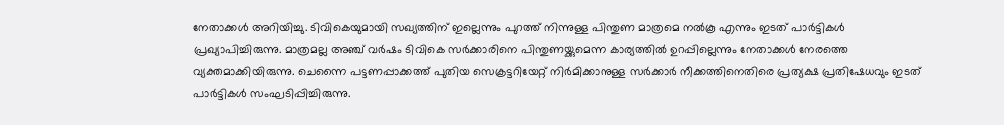നേതാക്കള്‍ അറിയിച്ചു. ടിവികെയുമായി സഖ്യത്തിന് ഇല്ലെന്നും പുറത്ത് നിന്നുള്ള പിന്തുണ മാത്രമെ നല്‍കൂ എന്നും ഇടത് പാര്‍ട്ടികള്‍ പ്രഖ്യാപിച്ചിരുന്നു. മാത്രമല്ല അഞ്ച് വര്‍ഷം ടിവികെ സര്‍ക്കാരിനെ പിന്തുണയ്ക്കുമെന്ന കാര്യത്തില്‍ ഉറപ്പില്ലെന്നും നേതാക്കള്‍ നേരത്തെ വ്യക്തമാക്കിയിരുന്നു. ചെന്നൈ പട്ടണപ്പാക്കത്ത് പുതിയ സെക്രട്ടറിയേറ്റ് നിര്‍മിക്കാനുള്ള സര്‍ക്കാര്‍ നീക്കത്തിനെതിരെ പ്രത്യക്ഷ പ്രതിഷേധവും ഇടത് പാര്‍ട്ടികള്‍ സംഘടിപ്പിച്ചിരുന്നു.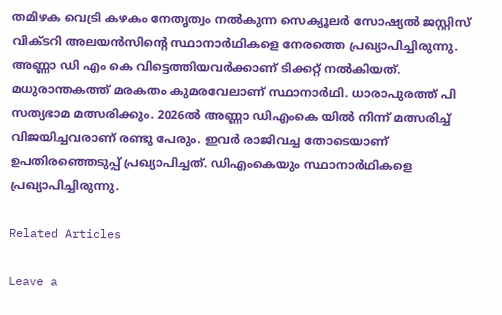തമിഴക വെട്രി കഴകം നേതൃത്വം നല്‍കുന്ന സെക്യൂലര്‍ സോഷ്യല്‍ ജസ്റ്റിസ് വിക്ടറി അലയന്‍സിന്റെ സ്ഥാനാര്‍ഥികളെ നേരത്തെ പ്രഖ്യാപിച്ചിരുന്നു. അണ്ണാ ഡി എം കെ വിട്ടെത്തിയവര്‍ക്കാണ് ടിക്കറ്റ് നല്‍കിയത്. മധുരാന്തകത്ത് മരകതം കുമരവേലാണ് സ്ഥാനാര്‍ഥി. ധാരാപുരത്ത് പി സത്യഭാമ മത്സരിക്കും. 2026ല്‍ അണ്ണാ ഡിഎംകെ യില്‍ നിന്ന് മത്സരിച്ച് വിജയിച്ചവരാണ് രണ്ടു പേരും. ഇവര്‍ രാജിവച്ച തോടെയാണ് ഉപതിരഞ്ഞെടുപ്പ് പ്രഖ്യാപിച്ചത്. ഡിഎംകെയും സ്ഥാനാര്‍ഥികളെ പ്രഖ്യാപിച്ചിരുന്നു.

Related Articles

Leave a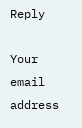Reply

Your email address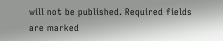will not be published. Required fields are marked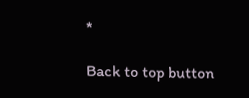*

Back to top button